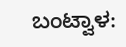ಬಂಟ್ವಾಳ: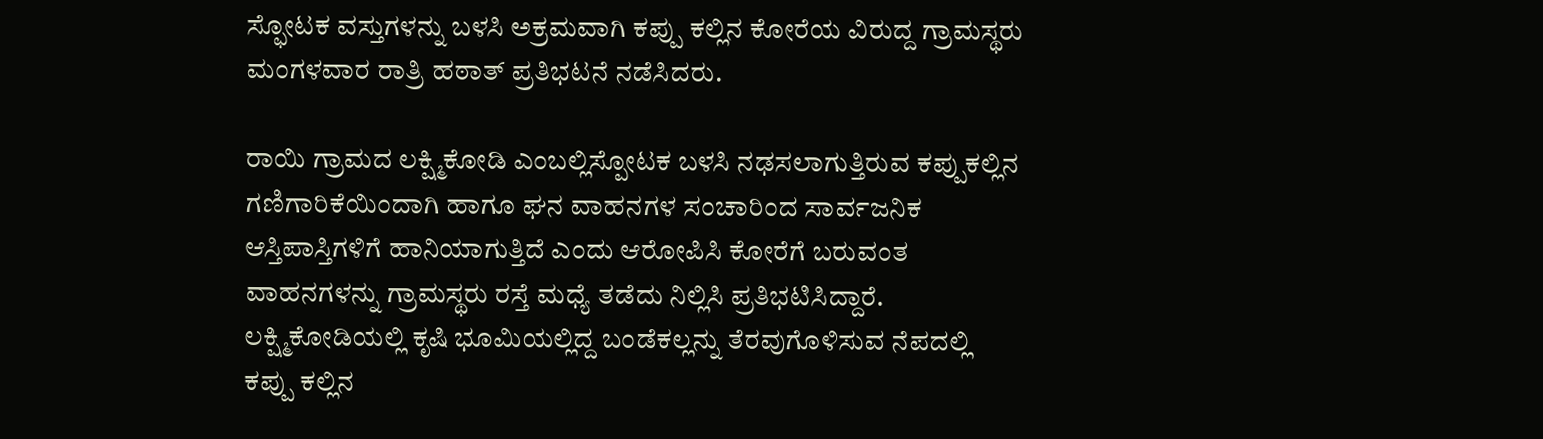ಸ್ಫೋಟಕ ವಸ್ತುಗಳನ್ನು ಬಳಸಿ ಅಕ್ರಮವಾಗಿ ಕಪ್ಪು ಕಲ್ಲಿನ ಕೋರೆಯ ವಿರುದ್ದ ಗ್ರಾಮಸ್ಥರು ಮಂಗಳವಾರ ರಾತ್ರಿ ಹಠಾತ್ ಪ್ರತಿಭಟನೆ ನಡೆಸಿದರು.

ರಾಯಿ ಗ್ರಾಮದ ಲಕ್ಷ್ಮಿಕೋಡಿ ಎಂಬಲ್ಲಿಸ್ಪೋಟಕ ಬಳಸಿ ನಢಸಲಾಗುತ್ತಿರುವ ಕಪ್ಪುಕಲ್ಲಿನ ಗಣಿಗಾರಿಕೆಯಿಂದಾಗಿ ಹಾಗೂ ಘನ ವಾಹನಗಳ ಸಂಚಾರಿಂದ ಸಾರ್ವಜನಿಕ ಆಸ್ತಿಪಾಸ್ತಿಗಳಿಗೆ ಹಾನಿಯಾಗುತ್ತಿದೆ ಎಂದು ಆರೋಪಿಸಿ ಕೋರೆಗೆ ಬರುವಂತ ವಾಹನಗಳನ್ನು ಗ್ರಾಮಸ್ಥರು ರಸ್ತೆ ಮಧ್ಯೆ ತಡೆದು ನಿಲ್ಲಿಸಿ ಪ್ರತಿಭಟಿಸಿದ್ದಾರೆ. ಲಕ್ಷ್ಮಿಕೋಡಿಯಲ್ಲಿ ಕೃಷಿ ಭೂಮಿಯಲ್ಲಿದ್ದ ಬಂಡೆಕಲ್ಲನ್ನು ತೆರವುಗೊಳಿಸುವ ನೆಪದಲ್ಲಿ ಕಪ್ಪು ಕಲ್ಲಿನ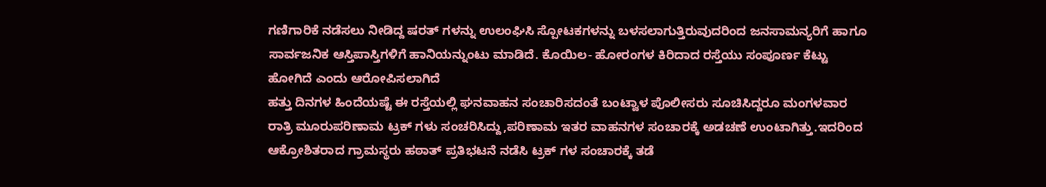ಗಣಿಗಾರಿಕೆ ನಡೆಸಲು ನೀಡಿದ್ದ ಷರತ್ ಗಳನ್ನು ಉಲಂಘಿಸಿ ಸ್ಪೋಟಕಗಳನ್ನು ಬಳಸಲಾಗುತ್ತಿರುವುದರಿಂದ ಜನಸಾಮನ್ಯರಿಗೆ ಹಾಗೂ ಸಾರ್ವಜನಿಕ ಆಸ್ತಿಪಾಸ್ತಿಗಳಿಗೆ ಹಾನಿಯನ್ನುಂಟು ಮಾಡಿದೆ. ಕೊಯಿಲ- ಹೋರಂಗಳ ಕಿರಿದಾದ ರಸ್ತೆಯು ಸಂಪೂರ್ಣ ಕೆಟ್ಟು ಹೋಗಿದೆ ಎಂದು ಆರೋಪಿಸಲಾಗಿದೆ
ಹತ್ತು ದಿನಗಳ ಹಿಂದೆಯಷ್ಟೆ ಈ ರಸ್ತೆಯಲ್ಲಿ ಘನವಾಹನ ಸಂಚಾರಿಸದಂತೆ ಬಂಟ್ವಾಳ ಪೊಲೀಸರು ಸೂಚಿಸಿದ್ದರೂ ಮಂಗಳವಾರ ರಾತ್ರಿ ಮೂರುಪರಿಣಾಮ ಟ್ರಕ್ ಗಳು ಸಂಚರಿಸಿದ್ದು,ಪರಿಣಾಮ ಇತರ ವಾಹನಗಳ ಸಂಚಾರಕ್ಕೆ ಅಡಚಣೆ ಉಂಟಾಗಿತ್ತು.ಇದರಿಂದ ಆಕ್ರೋಶಿತರಾದ ಗ್ರಾಮಸ್ಥರು ಹಠಾತ್ ಪ್ರತಿಭಟನೆ ನಡೆಸಿ ಟ್ರಕ್ ಗಳ ಸಂಚಾರಕ್ಕೆ ತಡೆ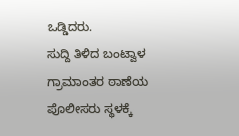ಒಡ್ಡಿದರು.
ಸುದ್ದಿ ತಿಳಿದ ಬಂಟ್ವಾಳ ಗ್ರಾಮಾಂತರ ಠಾಣೆಯ ಪೊಲೀಸರು ಸ್ಥಳಕ್ಕೆ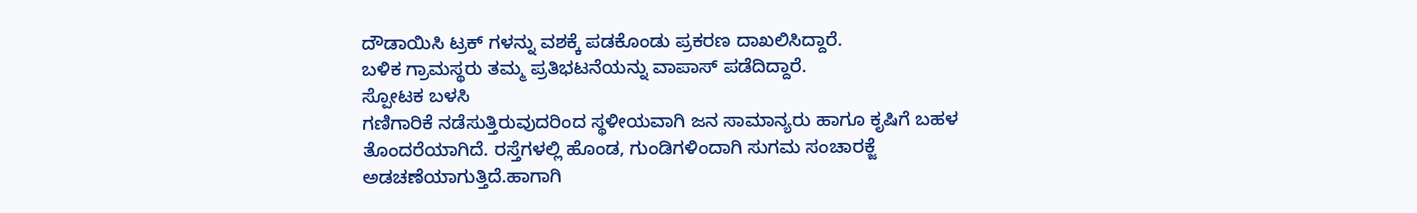ದೌಡಾಯಿಸಿ ಟ್ರಕ್ ಗಳನ್ನು ವಶಕ್ಕೆ ಪಡಕೊಂಡು ಪ್ರಕರಣ ದಾಖಲಿಸಿದ್ದಾರೆ.
ಬಳಿಕ ಗ್ರಾಮಸ್ಥರು ತಮ್ಮ ಪ್ರತಿಭಟನೆಯನ್ನು ವಾಪಾಸ್ ಪಡೆದಿದ್ದಾರೆ.
ಸ್ಪೋಟಕ ಬಳಸಿ
ಗಣಿಗಾರಿಕೆ ನಡೆಸುತ್ತಿರುವುದರಿಂದ ಸ್ಥಳೀಯವಾಗಿ ಜನ ಸಾಮಾನ್ಯರು ಹಾಗೂ ಕೃಷಿಗೆ ಬಹಳ ತೊಂದರೆಯಾಗಿದೆ. ರಸ್ತೆಗಳಲ್ಲಿ ಹೊಂಡ, ಗುಂಡಿಗಳಿಂದಾಗಿ ಸುಗಮ ಸಂಚಾರಕ್ಜೆ ಅಡಚಣೆಯಾಗುತ್ತಿದೆ.ಹಾಗಾಗಿ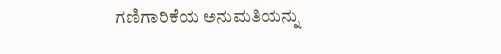ಗಣಿಗಾರಿಕೆಯ ಅನುಮತಿಯನ್ನು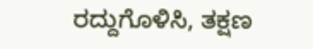ರದ್ದುಗೊಳಿಸಿ, ತಕ್ಷಣ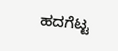ಹದಗೆಟ್ಟ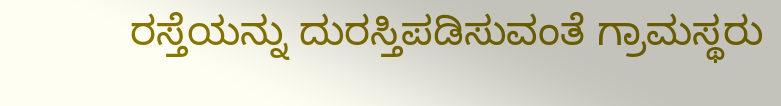ರಸ್ತೆಯನ್ನು ದುರಸ್ತಿಪಡಿಸುವಂತೆ ಗ್ರಾಮಸ್ಥರು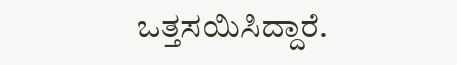ಒತ್ತಸಯಿಸಿದ್ದಾರೆ.